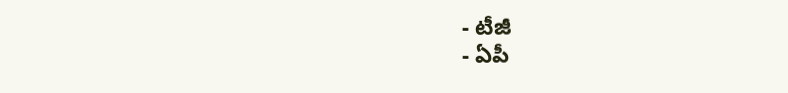- టీజీ
- ఏపీ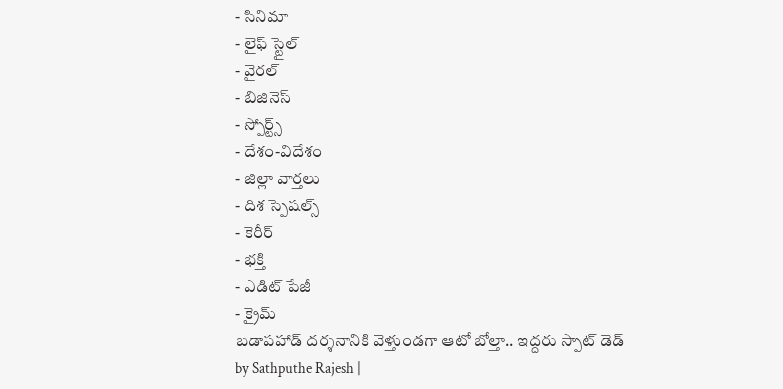- సినిమా
- లైఫ్ స్టైల్
- వైరల్
- బిజినెస్
- స్పోర్ట్స్
- దేశం-విదేశం
- జిల్లా వార్తలు
- దిశ స్పెషల్స్
- కెరీర్
- భక్తి
- ఎడిట్ పేజీ
- క్రైమ్
బడాపహాడ్ దర్శనానికి వెళ్తుండగా ఆటో బోల్తా.. ఇద్దరు స్పాట్ డెడ్
by Sathputhe Rajesh |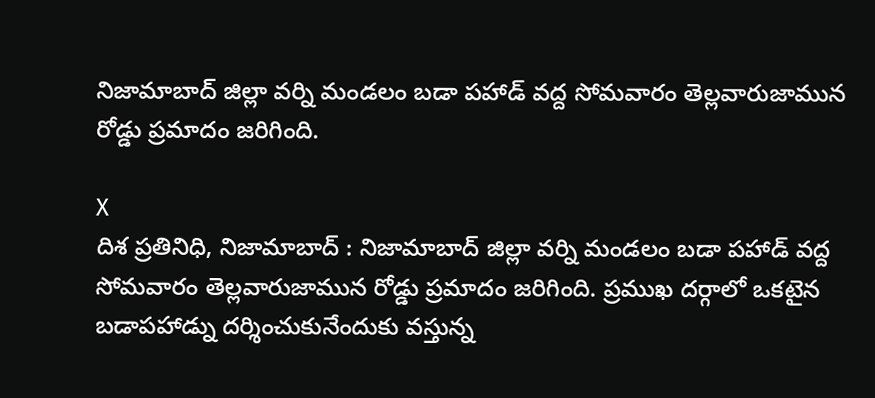నిజామాబాద్ జిల్లా వర్ని మండలం బడా పహాడ్ వద్ద సోమవారం తెల్లవారుజామున రోడ్డు ప్రమాదం జరిగింది.

X
దిశ ప్రతినిధి, నిజామాబాద్ : నిజామాబాద్ జిల్లా వర్ని మండలం బడా పహాడ్ వద్ద సోమవారం తెల్లవారుజామున రోడ్డు ప్రమాదం జరిగింది. ప్రముఖ దర్గాలో ఒకటైన బడాపహాడ్ను దర్శించుకునేందుకు వస్తున్న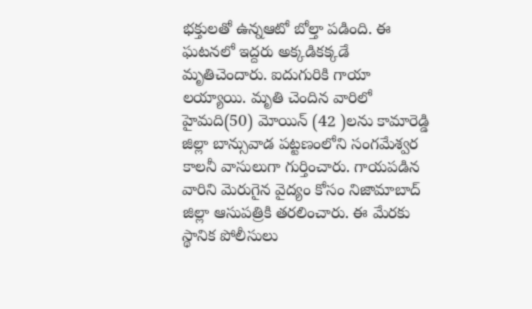భక్తులతో ఉన్నఆటో బోల్తా పడింది. ఈ ఘటనలో ఇద్దరు అక్కడికక్కడే మృతిచెందారు. ఐదుగురికి గాయా లయ్యాయి. మృతి చెందిన వారిలో హైమది(50) మోయిన్ (42 )లను కామారెడ్డి జిల్లా బాన్సువాడ పట్టణంలోని సంగమేశ్వర కాలనీ వాసులుగా గుర్తించారు. గాయపడిన వారిని మెరుగైన వైద్యం కోసం నిజామాబాద్ జిల్లా ఆసుపత్రికి తరలించారు. ఈ మేరకు స్థానిక పోలీసులు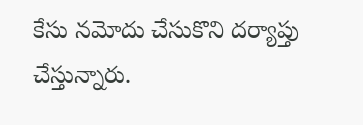కేసు నమోదు చేసుకొని దర్యాప్తు చేస్తున్నారు.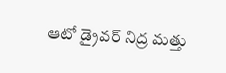ఆటో డ్రైవర్ నిద్ర మత్తు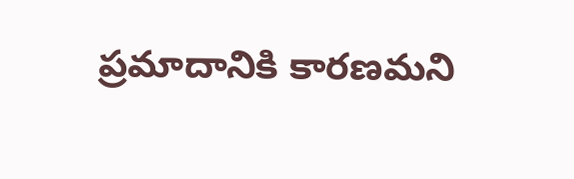ప్రమాదానికి కారణమని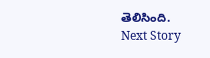తెలిసింది.
Next Story